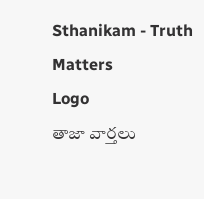Sthanikam - Truth Matters
Logo
తాజా వార్తలు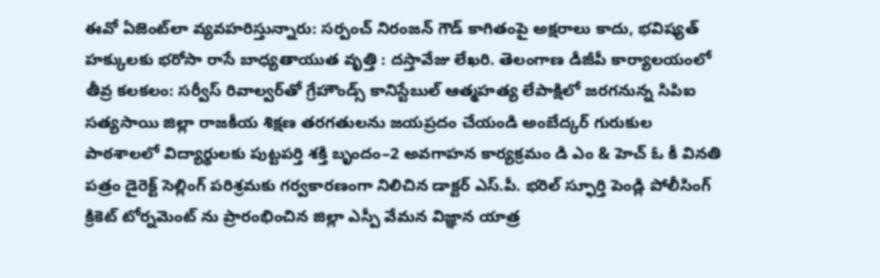ఈవో ఏజెంట్‌లా వ్యవహరిస్తున్నారు: సర్పంచ్‌ నిరంజన్‌ గౌడ్‌ కాగితంపై అక్షరాలు కాదు, భవిష్యత్‌ హక్కులకు భరోసా రాసే బాధ్యతాయుత వృత్తి : దస్తావేజు లేఖరి. తెలంగాణ డీజీపీ కార్యాలయంలో తీవ్ర కలకలం: సర్వీస్ రివాల్వర్‌తో గ్రేహౌండ్స్ కానిస్టేబుల్ ఆత్మహత్య లేపాక్షిలో జరగనున్న సిపిఐ సత్యసాయి జిల్లా రాజకీయ శిక్షణ తరగతులను జయప్రదం చేయండి అంబేద్కర్ గురుకుల పాఠశాలలో విద్యార్థులకు పుట్టపర్తి శక్తి బృందం–2 అవగాహన కార్యక్రమం డి ఎం & హెచ్ ఓ కీ వినతి పత్రం డైరెక్ట్ సెల్లింగ్ పరిశ్రమకు గర్వకారణంగా నిలిచిన డాక్టర్ ఎస్.పీ. భరిల్ స్ఫూర్తి పెండ్లి పోలీసింగ్ క్రికెట్ టోర్నమెంట్ ను ప్రారంభించిన జిల్లా ఎస్పీ వేమన విజ్ఞాన యాత్ర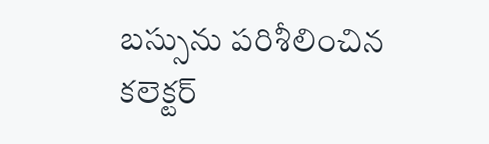బస్సును పరిశీలించిన కలెక్టర్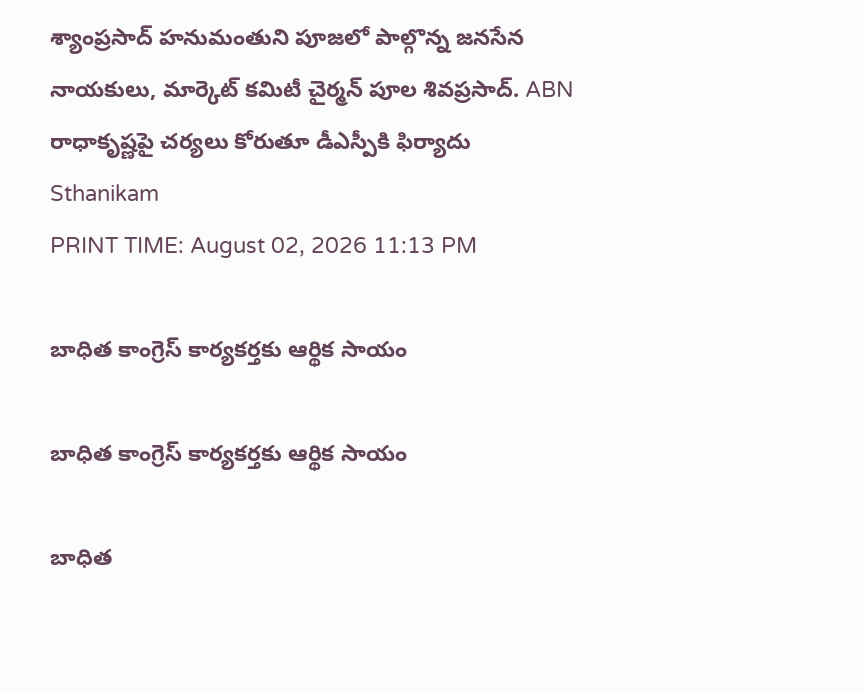శ్యాంప్రసాద్ హనుమంతుని పూజలో పాల్గొన్న జనసేన నాయకులు, మార్కెట్ కమిటీ చైర్మన్ పూల శివప్రసాద్. ABN రాధాకృష్ణపై చర్యలు కోరుతూ డీఎస్పీకి ఫిర్యాదు
Sthanikam
PRINT TIME: August 02, 2026 11:13 PM

బాధిత కాంగ్రెస్‌ కార్యకర్తకు ఆర్థిక సాయం

బాధిత కాంగ్రెస్‌ కార్యకర్తకు ఆర్థిక సాయం

బాధిత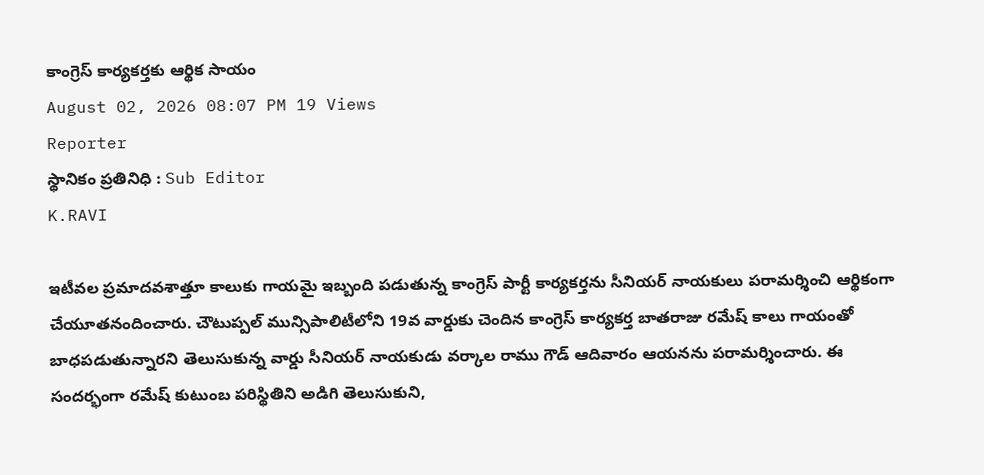కాంగ్రెస్‌ కార్యకర్తకు ఆర్థిక సాయం
August 02, 2026 08:07 PM 19 Views
Reporter
స్థానికం ప్రతినిధి : Sub Editor
K.RAVI

ఇటీవల ప్రమాదవశాత్తూ కాలుకు గాయమై ఇబ్బంది పడుతున్న కాంగ్రెస్‌ పార్టీ కార్యకర్తను సీనియర్ నాయకులు పరామర్శించి ఆర్థికంగా చేయూతనందించారు. చౌటుప్పల్ మున్సిపాలిటీలోని 19వ వార్డుకు చెందిన కాంగ్రెస్ కార్యకర్త బాతరాజు రమేష్ కాలు గాయంతో బాధపడుతున్నారని తెలుసుకున్న వార్డు సీనియర్ నాయకుడు వర్కాల రాము గౌడ్ ఆదివారం ఆయనను పరామర్శించారు. ఈ సందర్భంగా రమేష్‌ కుటుంబ పరిస్థితిని అడిగి తెలుసుకుని,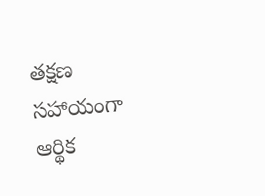తక్షణ సహాయంగా ఆర్థిక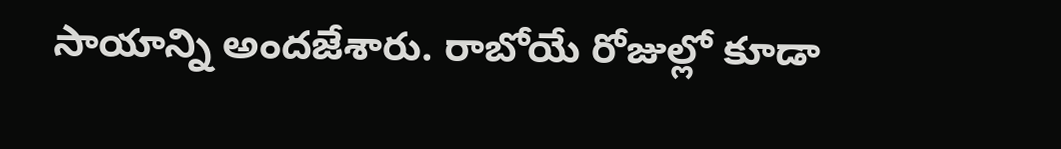సాయాన్ని అందజేశారు. రాబోయే రోజుల్లో కూడా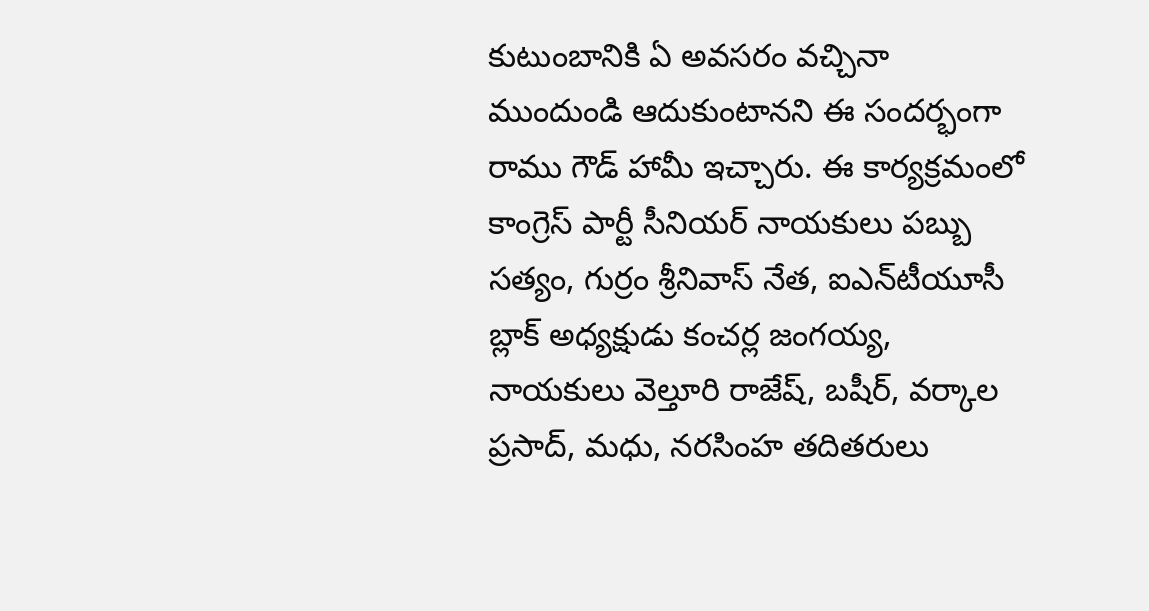కుటుంబానికి ఏ అవసరం వచ్చినా ముందుండి ఆదుకుంటానని ఈ సందర్భంగా రాము గౌడ్ హామీ ఇచ్చారు. ఈ కార్యక్రమంలో కాంగ్రెస్ పార్టీ సీనియర్ నాయకులు పబ్బు సత్యం, గుర్రం శ్రీనివాస్ నేత, ఐఎన్‌టీయూసీ బ్లాక్ అధ్యక్షుడు కంచర్ల జంగయ్య, నాయకులు వెల్తూరి రాజేష్, బషీర్, వర్కాల ప్రసాద్, మధు, నరసింహ తదితరులు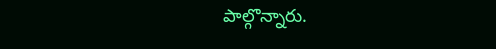పాల్గొన్నారు.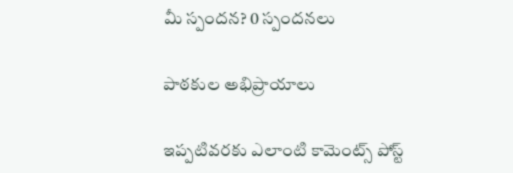మీ స్పందన? 0 స్పందనలు

పాఠకుల అభిప్రాయాలు

ఇప్పటివరకు ఎలాంటి కామెంట్స్ పోస్ట్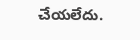చేయలేదు.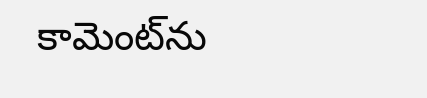కామెంట్‌ను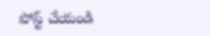పోస్ట్ చేయండి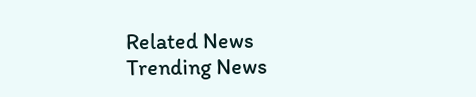Related News
Trending News